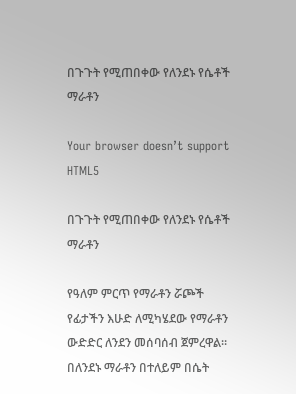በጉጉት የሚጠበቀው የለንደኑ የሴቶች ማራቶን

Your browser doesn’t support HTML5

በጉጉት የሚጠበቀው የለንደኑ የሴቶች ማራቶን

የዓለም ምርጥ የማራቶን ሯጮች የፊታችን እሁድ ለሚካሄደው የማራቶን ውድድር ለንደን መሰባሰብ ጀምረዋል። በለንደኑ ማራቶን በተለይም በሴት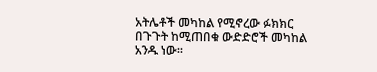አትሌቶች መካከል የሚኖረው ፉክክር በጉጉት ከሚጠበቁ ውድድሮች መካከል አንዱ ነው።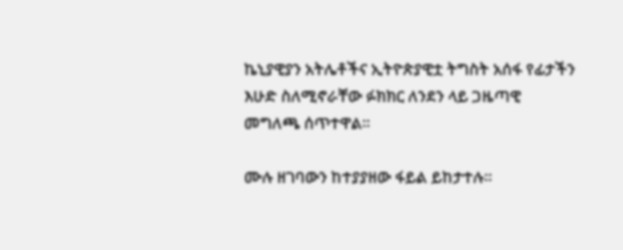ኬኒያዊያን አትሌቶችና ኢትዮጵያዊቷ ትግስት አሰፋ የፊታችን እሁድ ስለሚኖራቸው ፉክክር ለንደን ላይ ጋዜጣዊ መግለጫ ሰጥተዋል።

ሙሉ ዘገባውን ከተያያዘው ፋይል ይከታተሉ።